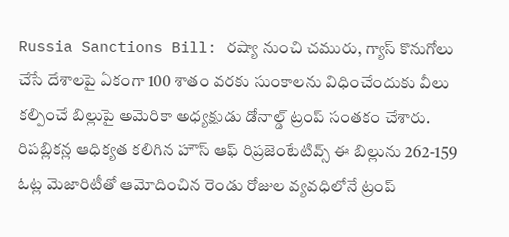Russia Sanctions Bill: రష్యా నుంచి చమురు, గ్యాస్ కొనుగోలు చేసే దేశాలపై ఏకంగా 100 శాతం వరకు సుంకాలను విధించేందుకు వీలు కల్పించే బిల్లుపై అమెరికా అధ్యక్షుడు డోనాల్డ్ ట్రంప్ సంతకం చేశారు. రిపబ్లికన్ల ఆధిక్యత కలిగిన హౌస్ ఆఫ్ రిప్రజెంటేటివ్స్ ఈ బిల్లును 262-159 ఓట్ల మెజారిటీతో ఆమోదించిన రెండు రోజుల వ్యవధిలోనే ట్రంప్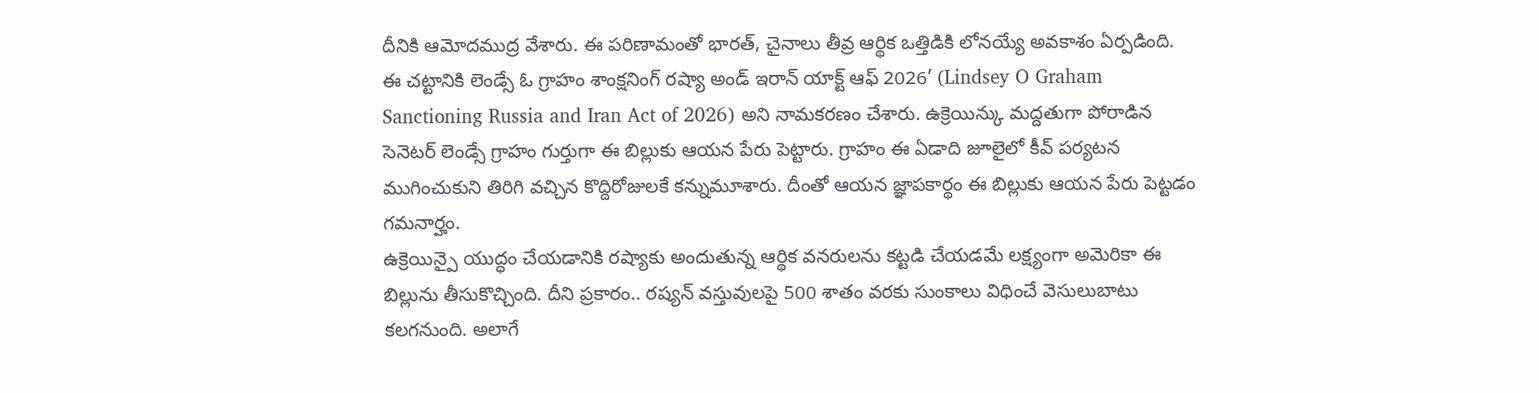దీనికి ఆమోదముద్ర వేశారు. ఈ పరిణామంతో భారత్, చైనాలు తీవ్ర ఆర్థిక ఒత్తిడికి లోనయ్యే అవకాశం ఏర్పడింది.
ఈ చట్టానికి లెండ్సే ఓ గ్రాహం శాంక్షనింగ్ రష్యా అండ్ ఇరాన్ యాక్ట్ ఆఫ్ 2026’ (Lindsey O Graham Sanctioning Russia and Iran Act of 2026) అని నామకరణం చేశారు. ఉక్రెయిన్కు మద్దతుగా పోరాడిన సెనెటర్ లెండ్సే గ్రాహం గుర్తుగా ఈ బిల్లుకు ఆయన పేరు పెట్టారు. గ్రాహం ఈ ఏడాది జూలైలో కీవ్ పర్యటన ముగించుకుని తిరిగి వచ్చిన కొద్దిరోజులకే కన్నుమూశారు. దీంతో ఆయన జ్ఞాపకార్థం ఈ బిల్లుకు ఆయన పేరు పెట్టడం గమనార్హం.
ఉక్రెయిన్పై యుద్ధం చేయడానికి రష్యాకు అందుతున్న ఆర్థిక వనరులను కట్టడి చేయడమే లక్ష్యంగా అమెరికా ఈ బిల్లును తీసుకొచ్చింది. దీని ప్రకారం.. రష్యన్ వస్తువులపై 500 శాతం వరకు సుంకాలు విధించే వెసులుబాటు కలగనుంది. అలాగే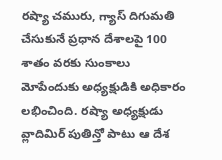రష్యా చమురు, గ్యాస్ దిగుమతి చేసుకునే ప్రధాన దేశాలపై 100 శాతం వరకు సుంకాలు మోపేందుకు అధ్యక్షుడికి అధికారం లభించింది. రష్యా అధ్యక్షుడు వ్లాదిమిర్ పుతిన్తో పాటు ఆ దేశ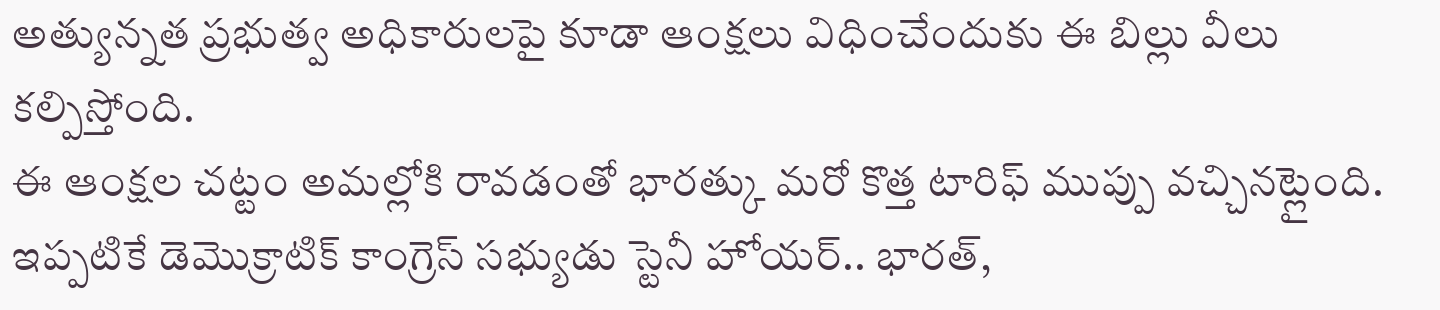అత్యున్నత ప్రభుత్వ అధికారులపై కూడా ఆంక్షలు విధించేందుకు ఈ బిల్లు వీలు కల్పిస్తోంది.
ఈ ఆంక్షల చట్టం అమల్లోకి రావడంతో భారత్కు మరో కొత్త టారిఫ్ ముప్పు వచ్చినట్లైంది. ఇప్పటికే డెమొక్రాటిక్ కాంగ్రెస్ సభ్యుడు స్టెనీ హోయర్.. భారత్,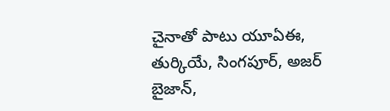చైనాతో పాటు యూఏఈ, తుర్కియే, సింగపూర్, అజర్ బైజాన్,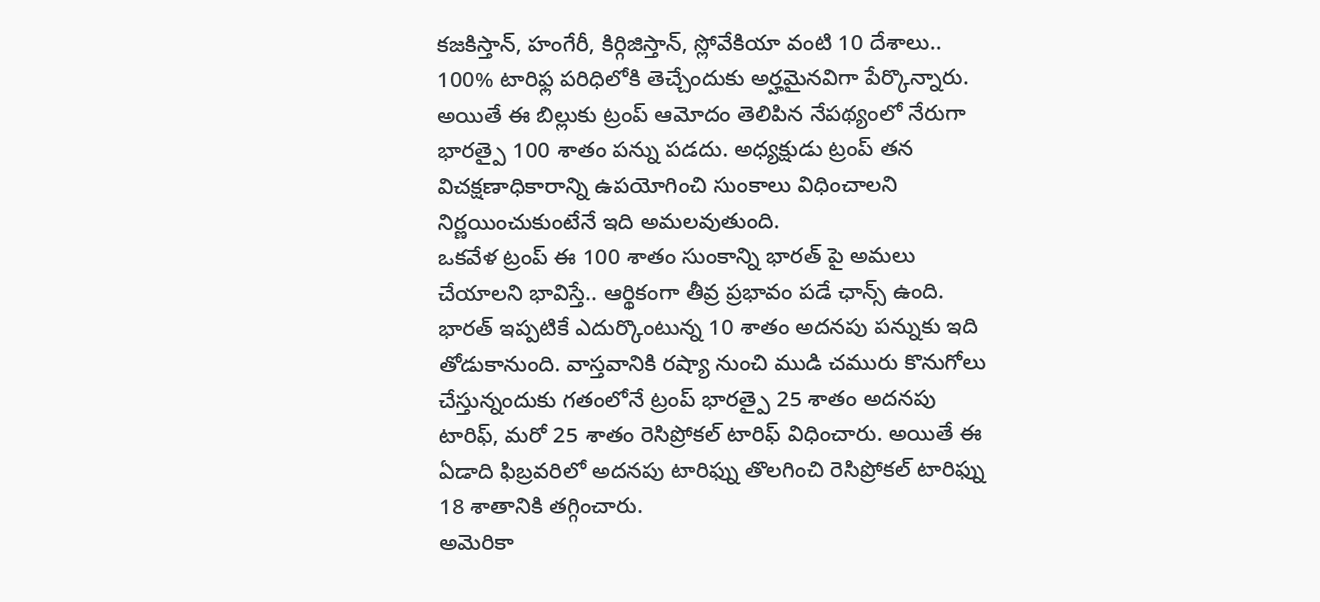కజకిస్తాన్, హంగేరీ, కిర్గిజిస్తాన్, స్లోవేకియా వంటి 10 దేశాలు.. 100% టారిఫ్ల పరిధిలోకి తెచ్చేందుకు అర్హమైనవిగా పేర్కొన్నారు. అయితే ఈ బిల్లుకు ట్రంప్ ఆమోదం తెలిపిన నేపథ్యంలో నేరుగా భారత్పై 100 శాతం పన్ను పడదు. అధ్యక్షుడు ట్రంప్ తన విచక్షణాధికారాన్ని ఉపయోగించి సుంకాలు విధించాలని నిర్ణయించుకుంటేనే ఇది అమలవుతుంది.
ఒకవేళ ట్రంప్ ఈ 100 శాతం సుంకాన్ని భారత్ పై అమలు చేయాలని భావిస్తే.. ఆర్థికంగా తీవ్ర ప్రభావం పడే ఛాన్స్ ఉంది. భారత్ ఇప్పటికే ఎదుర్కొంటున్న 10 శాతం అదనపు పన్నుకు ఇది తోడుకానుంది. వాస్తవానికి రష్యా నుంచి ముడి చమురు కొనుగోలు చేస్తున్నందుకు గతంలోనే ట్రంప్ భారత్పై 25 శాతం అదనపు టారిఫ్, మరో 25 శాతం రెసిప్రోకల్ టారిఫ్ విధించారు. అయితే ఈ ఏడాది ఫిబ్రవరిలో అదనపు టారిఫ్ను తొలగించి రెసిప్రోకల్ టారిఫ్ను 18 శాతానికి తగ్గించారు.
అమెరికా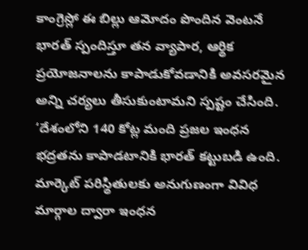కాంగ్రెస్లో ఈ బిల్లు ఆమోదం పొందిన వెంటనే భారత్ స్పందిస్తూ తన వ్యాపార, ఆర్థిక ప్రయోజనాలను కాపాడుకోవడానికి అవసరమైన అన్ని చర్యలు తీసుకుంటామని స్పష్టం చేసింది. ‘దేశంలోని 140 కోట్ల మంది ప్రజల ఇంధన భద్రతను కాపాడటానికి భారత్ కట్టుబడి ఉంది. మార్కెట్ పరిస్థితులకు అనుగుణంగా వివిధ మార్గాల ద్వారా ఇంధన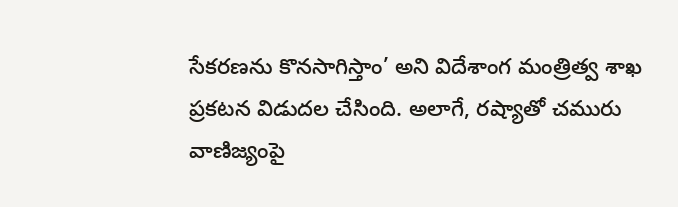సేకరణను కొనసాగిస్తాం’ అని విదేశాంగ మంత్రిత్వ శాఖ ప్రకటన విడుదల చేసింది. అలాగే, రష్యాతో చమురు వాణిజ్యంపై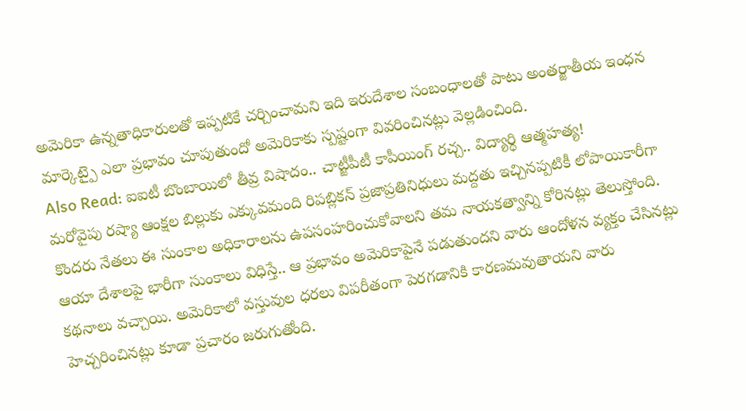అమెరికా ఉన్నతాధికారులతో ఇప్పటికే చర్చించామని ఇది ఇరుదేశాల సంబంధాలతో పాటు అంతర్జాతీయ ఇంధన మార్కెట్పై ఎలా ప్రభావం చూపుతుందో అమెరికాకు స్పష్టంగా వివరించినట్లు వెల్లడించింది.
Also Read: ఐఐటీ బొంబాయిలో తీవ్ర విషాదం.. చాట్జీపీటీ కాపీయింగ్ రచ్చ.. విద్యార్థి ఆత్మహత్య!
మరోవైపు రష్యా ఆంక్షల బిల్లుకు ఎక్కువమంది రిపబ్లికన్ ప్రజాప్రతినిధులు మద్దతు ఇచ్చినప్పటికీ లోపాయికారీగా కొందరు నేతలు ఈ సుంకాల అధికారాలను ఉపసంహరించుకోవాలని తమ నాయకత్వాన్ని కోరినట్లు తెలుస్తోంది. ఆయా దేశాలపై భారీగా సుంకాలు విధిస్తే.. ఆ ప్రభావం అమెరికాపైనే పడుతుందని వారు ఆందోళన వ్యక్తం చేసినట్లు కథనాలు వచ్చాయి. అమెరికాలో వస్తువుల ధరలు విపరీతంగా పెరగడానికి కారణమవుతాయని వారు హెచ్చరించినట్లు కూడా ప్రచారం జరుగుతోంది.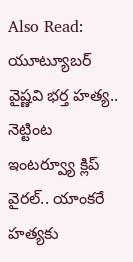Also Read: యూట్యూబర్ వైష్ణవి భర్త హత్య.. నెట్టింట ఇంటర్వ్యూ క్లిప్ వైరల్.. యాంకరే హత్యకు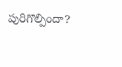పురిగొల్పిందా?